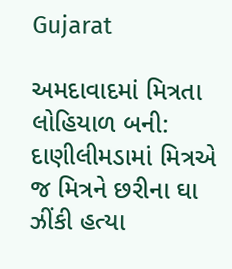Gujarat

અમદાવાદમાં મિત્રતા લોહિયાળ બની: દાણીલીમડામાં મિત્રએ જ મિત્રને છરીના ઘા ઝીંકી હત્યા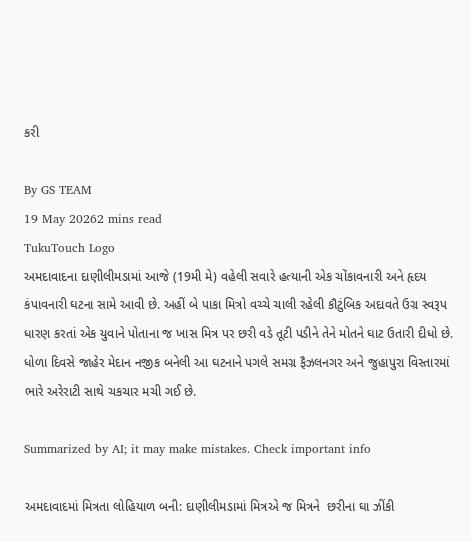કરી

By GS TEAM
19 May 20262 mins read
TukuTouch Logo
અમદાવાદના દાણીલીમડામાં આજે (19મી મે) વહેલી સવારે હત્યાની એક ચોંકાવનારી અને હૃદય કંપાવનારી ઘટના સામે આવી છે. અહીં બે પાકા મિત્રો વચ્ચે ચાલી રહેલી કૌટુંબિક અદાવતે ઉગ્ર સ્વરૂપ ધારણ કરતાં એક યુવાને પોતાના જ ખાસ મિત્ર પર છરી વડે તૂટી પડીને તેને મોતને ઘાટ ઉતારી દીધો છે. ધોળા દિવસે જાહેર મેદાન નજીક બનેલી આ ઘટનાને પગલે સમગ્ર ફૈઝલનગર અને જુહાપુરા વિસ્તારમાં ભારે અરેરાટી સાથે ચકચાર મચી ગઈ છે.

Summarized by AI; it may make mistakes. Check important info

અમદાવાદમાં મિત્રતા લોહિયાળ બની: દાણીલીમડામાં મિત્રએ જ મિત્રને  છરીના ઘા ઝીંકી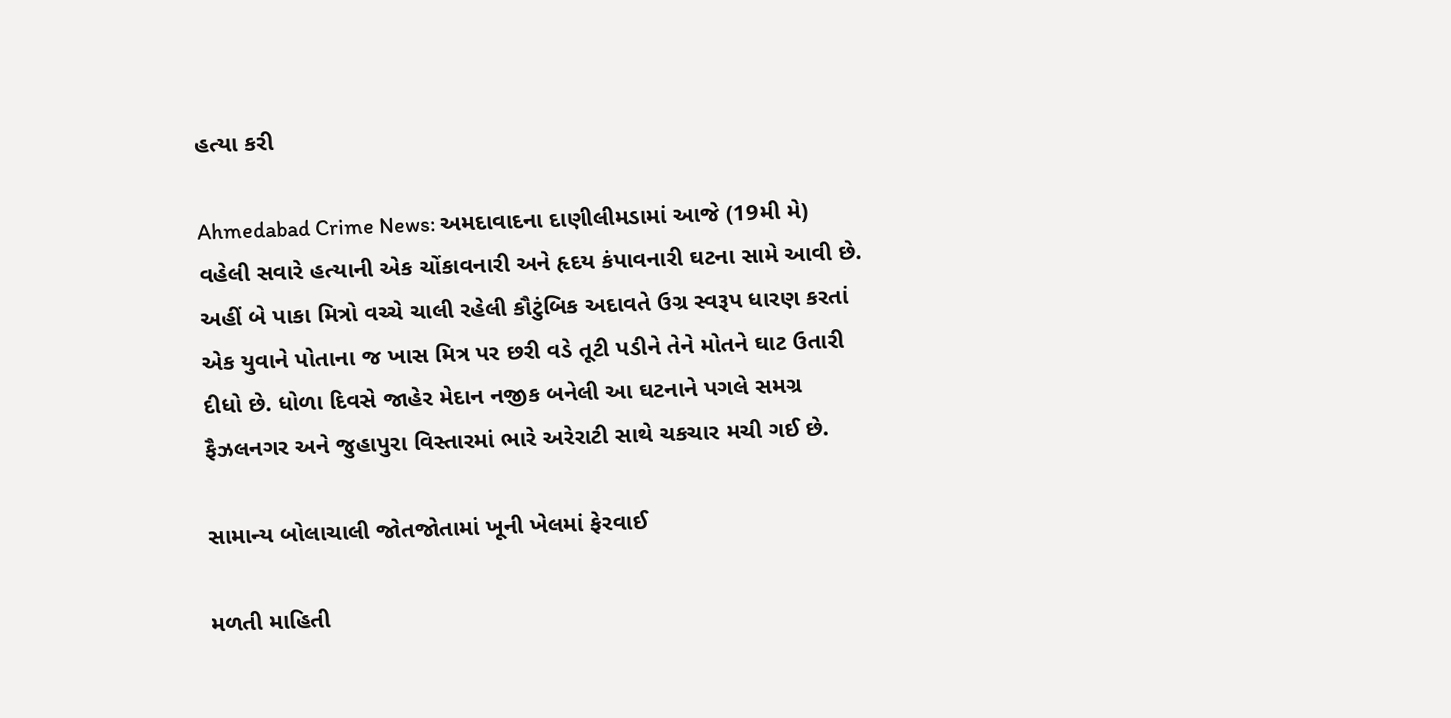હત્યા કરી

Ahmedabad Crime News: અમદાવાદના દાણીલીમડામાં આજે (19મી મે) વહેલી સવારે હત્યાની એક ચોંકાવનારી અને હૃદય કંપાવનારી ઘટના સામે આવી છે. અહીં બે પાકા મિત્રો વચ્ચે ચાલી રહેલી કૌટુંબિક અદાવતે ઉગ્ર સ્વરૂપ ધારણ કરતાં એક યુવાને પોતાના જ ખાસ મિત્ર પર છરી વડે તૂટી પડીને તેને મોતને ઘાટ ઉતારી દીધો છે. ધોળા દિવસે જાહેર મેદાન નજીક બનેલી આ ઘટનાને પગલે સમગ્ર ફૈઝલનગર અને જુહાપુરા વિસ્તારમાં ભારે અરેરાટી સાથે ચકચાર મચી ગઈ છે.

સામાન્ય બોલાચાલી જોતજોતામાં ખૂની ખેલમાં ફેરવાઈ

મળતી માહિતી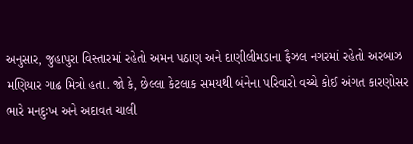અનુસાર, જુહાપુરા વિસ્તારમાં રહેતો અમન પઠાણ અને દાણીલીમડાના ફૈઝલ નગરમાં રહેતો અરબાઝ મણિયાર ગાઢ મિત્રો હતા. જો કે, છેલ્લા કેટલાક સમયથી બંનેના પરિવારો વચ્ચે કોઈ અંગત કારણોસર ભારે મનદુઃખ અને અદાવત ચાલી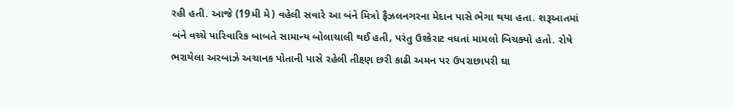રહી હતી. આજે (19મી મે) વહેલી સવારે આ બંને મિત્રો ફૈઝલનગરના મેદાન પાસે ભેગા થયા હતા. શરૂઆતમાં બંને વચ્ચે પારિવારિક બાબતે સામાન્ય બોલાચાલી થઈ હતી, પરંતુ ઉશ્કેરાટ વધતાં મામલો બિચક્યો હતો. રોષે ભરાયેલા અરબાઝે અચાનક પોતાની પાસે રહેલી તીક્ષ્ણ છરી કાઢી અમન પર ઉપરાછાપરી ઘા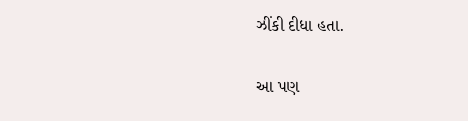ઝીંકી દીધા હતા.

આ પણ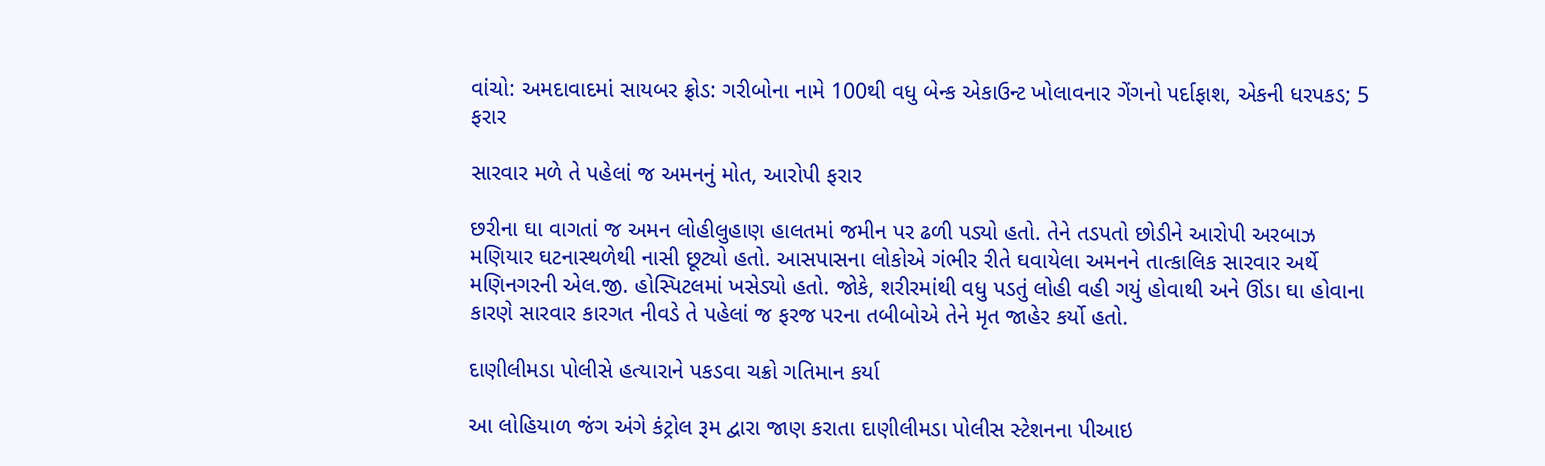વાંચો: અમદાવાદમાં સાયબર ફ્રોડ: ગરીબોના નામે 100થી વધુ બેન્ક એકાઉન્ટ ખોલાવનાર ગેંગનો પર્દાફાશ, એકની ધરપકડ; 5 ફરાર

સારવાર મળે તે પહેલાં જ અમનનું મોત, આરોપી ફરાર

છરીના ઘા વાગતાં જ અમન લોહીલુહાણ હાલતમાં જમીન પર ઢળી પડ્યો હતો. તેને તડપતો છોડીને આરોપી અરબાઝ મણિયાર ઘટનાસ્થળેથી નાસી છૂટ્યો હતો. આસપાસના લોકોએ ગંભીર રીતે ઘવાયેલા અમનને તાત્કાલિક સારવાર અર્થે મણિનગરની એલ.જી. હોસ્પિટલમાં ખસેડ્યો હતો. જોકે, શરીરમાંથી વધુ પડતું લોહી વહી ગયું હોવાથી અને ઊંડા ઘા હોવાના કારણે સારવાર કારગત નીવડે તે પહેલાં જ ફરજ પરના તબીબોએ તેને મૃત જાહેર કર્યો હતો.

દાણીલીમડા પોલીસે હત્યારાને પકડવા ચક્રો ગતિમાન કર્યા

આ લોહિયાળ જંગ અંગે કંટ્રોલ રૂમ દ્વારા જાણ કરાતા દાણીલીમડા પોલીસ સ્ટેશનના પીઆઇ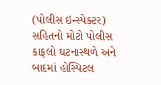(પોલીસ ઇન્સ્પેક્ટર) સહિતનો મોટો પોલીસ કાફલો ઘટનાસ્થળે અને બાદમાં હોસ્પિટલ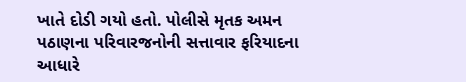ખાતે દોડી ગયો હતો. પોલીસે મૃતક અમન પઠાણના પરિવારજનોની સત્તાવાર ફરિયાદના આધારે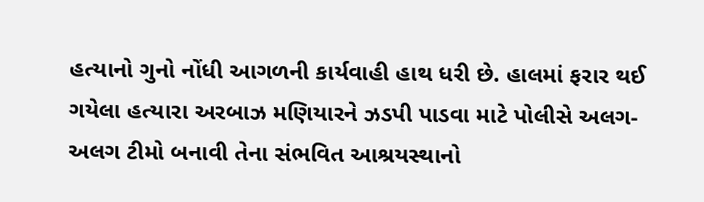હત્યાનો ગુનો નોંધી આગળની કાર્યવાહી હાથ ધરી છે. હાલમાં ફરાર થઈ ગયેલા હત્યારા અરબાઝ મણિયારને ઝડપી પાડવા માટે પોલીસે અલગ-અલગ ટીમો બનાવી તેના સંભવિત આશ્રયસ્થાનો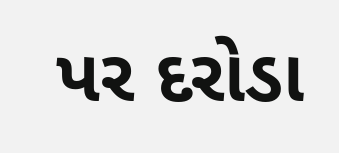પર દરોડા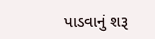પાડવાનું શરૂ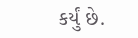કર્યું છે.